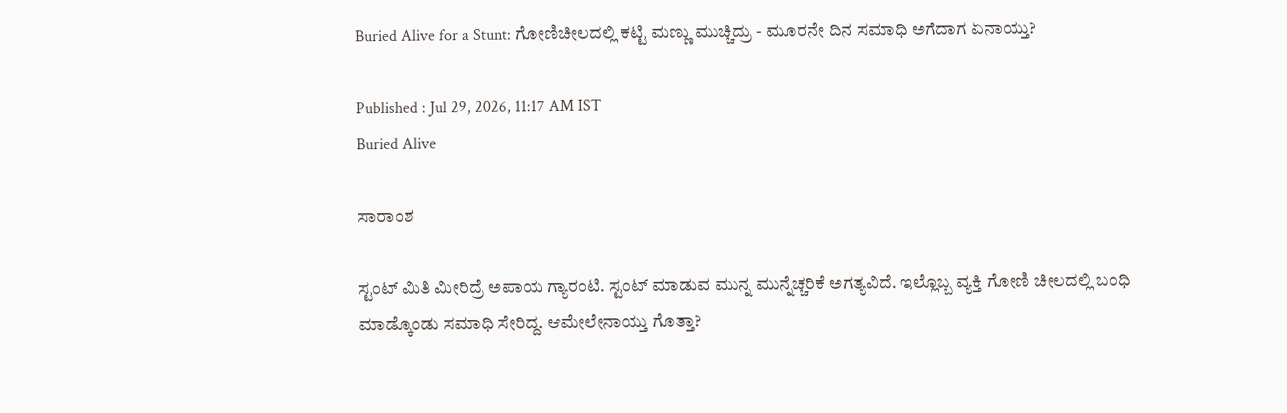Buried Alive for a Stunt: ಗೋಣಿಚೀಲದಲ್ಲಿ ಕಟ್ಟಿ ಮಣ್ಣು ಮುಚ್ಚಿದ್ರು - ಮೂರನೇ ದಿನ ಸಮಾಧಿ ಅಗೆದಾಗ ಏನಾಯ್ತು?

Published : Jul 29, 2026, 11:17 AM IST
Buried Alive

ಸಾರಾಂಶ

ಸ್ಟಂಟ್ ಮಿತಿ ಮೀರಿದ್ರೆ ಅಪಾಯ ಗ್ಯಾರಂಟಿ. ಸ್ಟಂಟ್ ಮಾಡುವ ಮುನ್ನ ಮುನ್ನೆಚ್ಚರಿಕೆ ಅಗತ್ಯವಿದೆ. ಇಲ್ಲೊಬ್ಬ ವ್ಯಕ್ತಿ ಗೋಣಿ ಚೀಲದಲ್ಲಿ ಬಂಧಿ ಮಾಡ್ಕೊಂಡು ಸಮಾಧಿ ಸೇರಿದ್ದ. ಆಮೇಲೇನಾಯ್ತು ಗೊತ್ತಾ?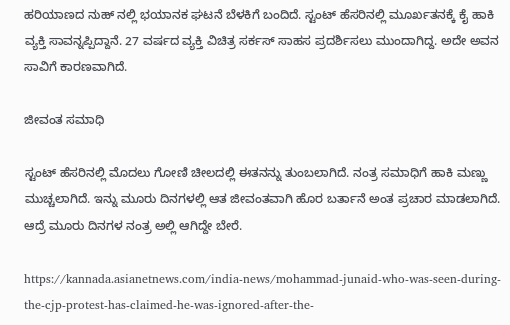ಹರಿಯಾಣದ ನುಹ್ ನಲ್ಲಿ ಭಯಾನಕ ಘಟನೆ ಬೆಳಕಿಗೆ ಬಂದಿದೆ. ಸ್ಟಂಟ್ ಹೆಸರಿನಲ್ಲಿ ಮೂರ್ಖತನಕ್ಕೆ ಕೈ ಹಾಕಿ ವ್ಯಕ್ತಿ ಸಾವನ್ನಪ್ಪಿದ್ದಾನೆ. 27 ವರ್ಷದ ವ್ಯಕ್ತಿ ವಿಚಿತ್ರ ಸರ್ಕಸ್ ಸಾಹಸ ಪ್ರದರ್ಶಿಸಲು ಮುಂದಾಗಿದ್ದ. ಅದೇ ಅವನ ಸಾವಿಗೆ ಕಾರಣವಾಗಿದೆ.

ಜೀವಂತ ಸಮಾಧಿ

ಸ್ಟಂಟ್ ಹೆಸರಿನಲ್ಲಿ ಮೊದಲು ಗೋಣಿ ಚೀಲದಲ್ಲಿ ಈತನನ್ನು ತುಂಬಲಾಗಿದೆ. ನಂತ್ರ ಸಮಾಧಿಗೆ ಹಾಕಿ ಮಣ್ಣು ಮುಚ್ಚಲಾಗಿದೆ. ಇನ್ನು ಮೂರು ದಿನಗಳಲ್ಲಿ ಆತ ಜೀವಂತವಾಗಿ ಹೊರ ಬರ್ತಾನೆ ಅಂತ ಪ್ರಚಾರ ಮಾಡಲಾಗಿದೆ. ಆದ್ರೆ ಮೂರು ದಿನಗಳ ನಂತ್ರ ಅಲ್ಲಿ ಆಗಿದ್ದೇ ಬೇರೆ.

https://kannada.asianetnews.com/india-news/mohammad-junaid-who-was-seen-during-the-cjp-protest-has-claimed-he-was-ignored-after-the-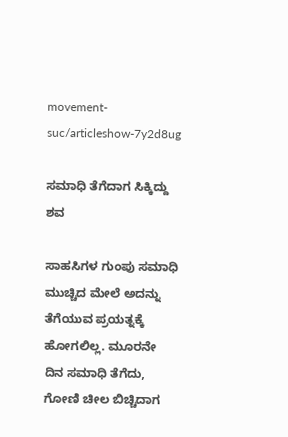movement-suc/articleshow-7y2d8ug

ಸಮಾಧಿ ತೆಗೆದಾಗ ಸಿಕ್ಕಿದ್ದು ಶವ

ಸಾಹಸಿಗಳ ಗುಂಪು ಸಮಾಧಿ ಮುಚ್ಚಿದ ಮೇಲೆ ಅದನ್ನು ತೆಗೆಯುವ ಪ್ರಯತ್ನಕ್ಕೆ ಹೋಗಲಿಲ್ಲ. ಮೂರನೇ ದಿನ ಸಮಾಧಿ ತೆಗೆದು, ಗೋಣಿ ಚೀಲ ಬಿಚ್ಚಿದಾಗ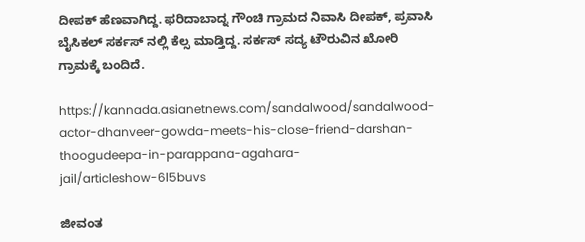ದೀಪಕ್ ಹೆಣವಾಗಿದ್ದ. ಫರಿದಾಬಾದ್ನ ಗೌಂಚಿ ಗ್ರಾಮದ ನಿವಾಸಿ ದೀಪಕ್, ಪ್ರವಾಸಿ ಬೈಸಿಕಲ್ ಸರ್ಕಸ್ ನಲ್ಲಿ ಕೆಲ್ಸ ಮಾಡ್ತಿದ್ದ. ಸರ್ಕಸ್ ಸದ್ಯ ಟೌರುವಿನ ಖೋರಿ ಗ್ರಾಮಕ್ಕೆ ಬಂದಿದೆ.

https://kannada.asianetnews.com/sandalwood/sandalwood-actor-dhanveer-gowda-meets-his-close-friend-darshan-thoogudeepa-in-parappana-agahara-jail/articleshow-6l5buvs

ಜೀವಂತ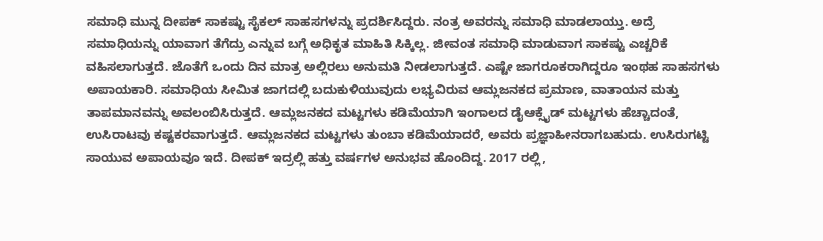ಸಮಾಧಿ ಮುನ್ನ ದೀಪಕ್ ಸಾಕಷ್ಟು ಸೈಕಲ್ ಸಾಹಸಗಳನ್ನು ಪ್ರದರ್ಶಿಸಿದ್ದರು. ನಂತ್ರ ಅವರನ್ನು ಸಮಾಧಿ ಮಾಡಲಾಯ್ತು. ಅದ್ರೆ ಸಮಾಧಿಯನ್ನು ಯಾವಾಗ ತೆಗೆದ್ರು ಎನ್ನುವ ಬಗ್ಗೆ ಅಧಿಕೃತ ಮಾಹಿತಿ ಸಿಕ್ಕಿಲ್ಲ. ಜೀವಂತ ಸಮಾಧಿ ಮಾಡುವಾಗ ಸಾಕಷ್ಟು ಎಚ್ಚರಿಕೆ ವಹಿಸಲಾಗುತ್ತದೆ. ಜೊತೆಗೆ ಒಂದು ದಿನ ಮಾತ್ರ ಅಲ್ಲಿರಲು ಅನುಮತಿ ನೀಡಲಾಗುತ್ತದೆ. ಎಷ್ಟೇ ಜಾಗರೂಕರಾಗಿದ್ದರೂ ಇಂಥಹ ಸಾಹಸಗಳು ಅಪಾಯಕಾರಿ. ಸಮಾಧಿಯ ಸೀಮಿತ ಜಾಗದಲ್ಲಿ ಬದುಕುಳಿಯುವುದು ಲಭ್ಯವಿರುವ ಆಮ್ಲಜನಕದ ಪ್ರಮಾಣ, ವಾತಾಯನ ಮತ್ತು ತಾಪಮಾನವನ್ನು ಅವಲಂಬಿಸಿರುತ್ತದೆ. ಆಮ್ಲಜನಕದ ಮಟ್ಟಗಳು ಕಡಿಮೆಯಾಗಿ ಇಂಗಾಲದ ಡೈಆಕ್ಸೈಡ್ ಮಟ್ಟಗಳು ಹೆಚ್ಚಾದಂತೆ, ಉಸಿರಾಟವು ಕಷ್ಟಕರವಾಗುತ್ತದೆ. ಆಮ್ಲಜನಕದ ಮಟ್ಟಗಳು ತುಂಬಾ ಕಡಿಮೆಯಾದರೆ, ಅವರು ಪ್ರಜ್ಞಾಹೀನರಾಗಬಹುದು. ಉಸಿರುಗಟ್ಟಿ ಸಾಯುವ ಅಪಾಯವೂ ಇದೆ. ದೀಪಕ್ ಇದ್ರಲ್ಲಿ ಹತ್ತು ವರ್ಷಗಳ ಅನುಭವ ಹೊಂದಿದ್ದ. 2017 ರಲ್ಲಿ,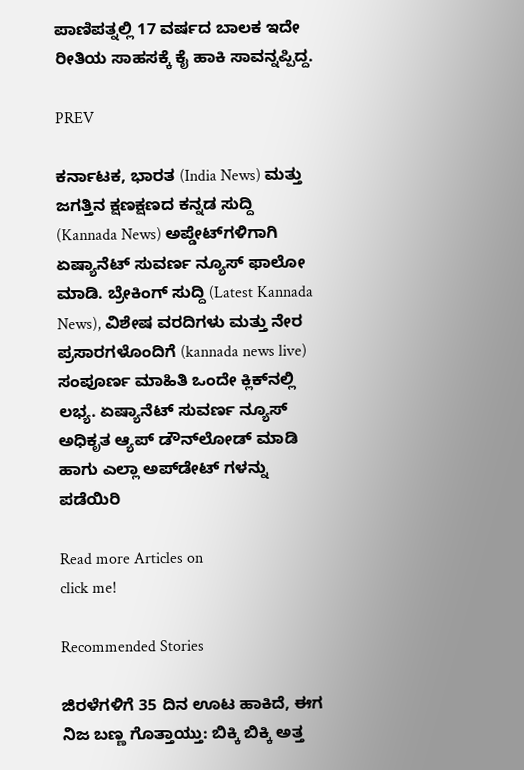ಪಾಣಿಪತ್ನಲ್ಲಿ 17 ವರ್ಷದ ಬಾಲಕ ಇದೇ ರೀತಿಯ ಸಾಹಸಕ್ಕೆ ಕೈ ಹಾಕಿ ಸಾವನ್ನಪ್ಪಿದ್ದ.

PREV

ಕರ್ನಾಟಕ, ಭಾರತ (India News) ಮತ್ತು ಜಗತ್ತಿನ ಕ್ಷಣಕ್ಷಣದ ಕನ್ನಡ ಸುದ್ದಿ (Kannada News) ಅಪ್ಡೇಟ್‌ಗಳಿಗಾಗಿ ಏಷ್ಯಾನೆಟ್ ಸುವರ್ಣ ನ್ಯೂಸ್‌ ಫಾಲೋ ಮಾಡಿ. ಬ್ರೇಕಿಂಗ್ ಸುದ್ದಿ (Latest Kannada News), ವಿಶೇಷ ವರದಿಗಳು ಮತ್ತು ನೇರ ಪ್ರಸಾರಗಳೊಂದಿಗೆ (kannada news live) ಸಂಪೂರ್ಣ ಮಾಹಿತಿ ಒಂದೇ ಕ್ಲಿಕ್‌ನಲ್ಲಿ ಲಭ್ಯ. ಏಷ್ಯಾನೆಟ್ ಸುವರ್ಣ ನ್ಯೂಸ್ ಅಧಿಕೃತ ಆ್ಯಪ್ ಡೌನ್‌ಲೋಡ್ ಮಾಡಿ ಹಾಗು ಎಲ್ಲಾ ಅಪ್‌ಡೇಟ್ ಗಳನ್ನು ಪಡೆಯಿರಿ

Read more Articles on
click me!

Recommended Stories

ಜಿರಳೆಗಳಿಗೆ 35 ದಿನ ಊಟ ಹಾಕಿದೆ, ಈಗ ನಿಜ ಬಣ್ಣ ಗೊತ್ತಾಯ್ತು: ಬಿಕ್ಕಿ ಬಿಕ್ಕಿ ಅತ್ತ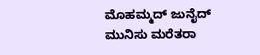ಮೊಹಮ್ಮದ್ ಜುನೈದ್
ಮುನಿಸು ಮರೆತರಾ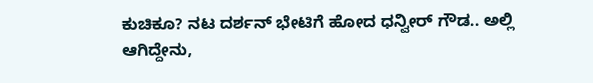ಕುಚಿಕೂ? ನಟ ದರ್ಶನ್ ಭೇಟಿಗೆ ಹೋದ ಧನ್ವೀರ್ ಗೌಡ.. ಅಲ್ಲಿ ಆಗಿದ್ದೇನು,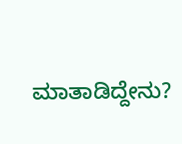ಮಾತಾಡಿದ್ದೇನು?